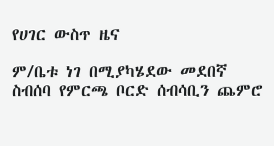የሀገር ውስጥ ዜና

ም/ቤቱ ነገ በሚያካሄደው መደበኛ ስብሰባ የምርጫ ቦርድ ሰብሳቢን ጨምሮ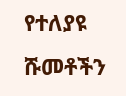የተለያዩ ሹመቶችን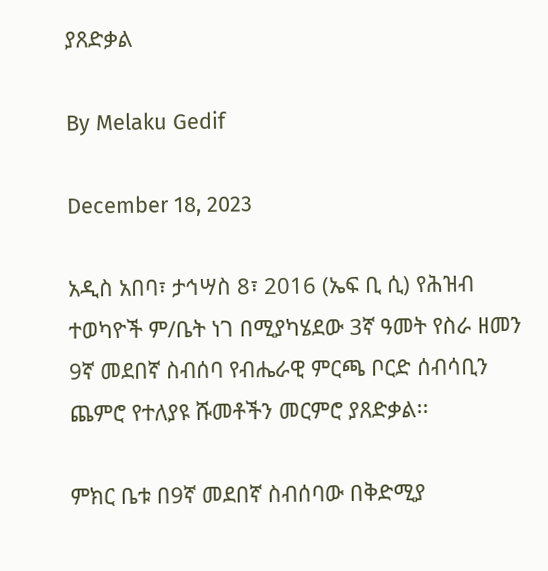ያጸድቃል

By Melaku Gedif

December 18, 2023

አዲስ አበባ፣ ታኅሣስ 8፣ 2016 (ኤፍ ቢ ሲ) የሕዝብ ተወካዮች ም/ቤት ነገ በሚያካሄደው 3ኛ ዓመት የስራ ዘመን 9ኛ መደበኛ ስብሰባ የብሔራዊ ምርጫ ቦርድ ሰብሳቢን ጨምሮ የተለያዩ ሹመቶችን መርምሮ ያጸድቃል፡፡

ምክር ቤቱ በ9ኛ መደበኛ ስብሰባው በቅድሚያ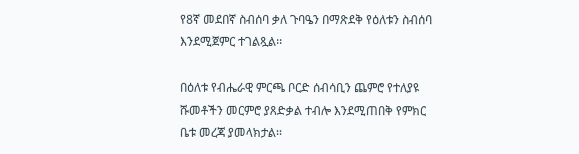የ8ኛ መደበኛ ስብሰባ ቃለ ጉባዔን በማጽደቅ የዕለቱን ስብሰባ እንደሚጀምር ተገልጿል፡፡

በዕለቱ የብሔራዊ ምርጫ ቦርድ ሰብሳቢን ጨምሮ የተለያዩ ሹመቶችን መርምሮ ያጸድቃል ተብሎ እንደሚጠበቅ የምክር ቤቱ መረጃ ያመላክታል፡፡